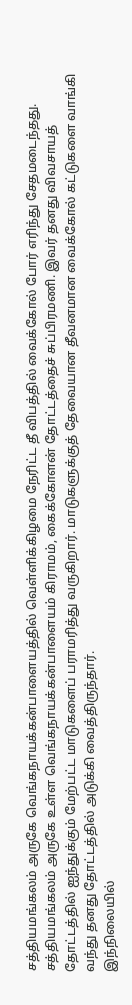சத்தியமங்கலம் அருகே வெங்கநாயக்கன்பாளையத்தில் வெள்ளிக்கிழமை நேரிட்ட தீ விபத்தில் வைக்கோல் போர் எரிந்து சேதமடைந்தது.
சத்தியமங்கலம் அருகே உள்ள வெங்கநாயக்கன்பாளையம் கிராமம், கைக்கோளன் தோட்டத்தைச் சுப்பிரமணி. இவர் தனது விவசாயத் தோட்டத்தில் ஐந்துக்கும் மேற்பட்ட மாடுகளைப் பராமரித்து வருகிறார். மாடுகளுக்குத் தேவையான தீவனமான வைக்கோல் கட்டுகளை வாங்கி வந்து தனது தோட்டத்தில் அடுக்கி வைத்திருந்தார்.
இந்நிலையில்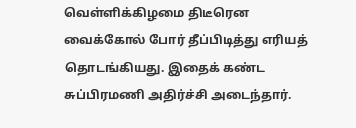வெள்ளிக்கிழமை திடீரென வைக்கோல் போர் தீப்பிடித்து எரியத் தொடங்கியது. இதைக் கண்ட சுப்பிரமணி அதிர்ச்சி அடைந்தார்.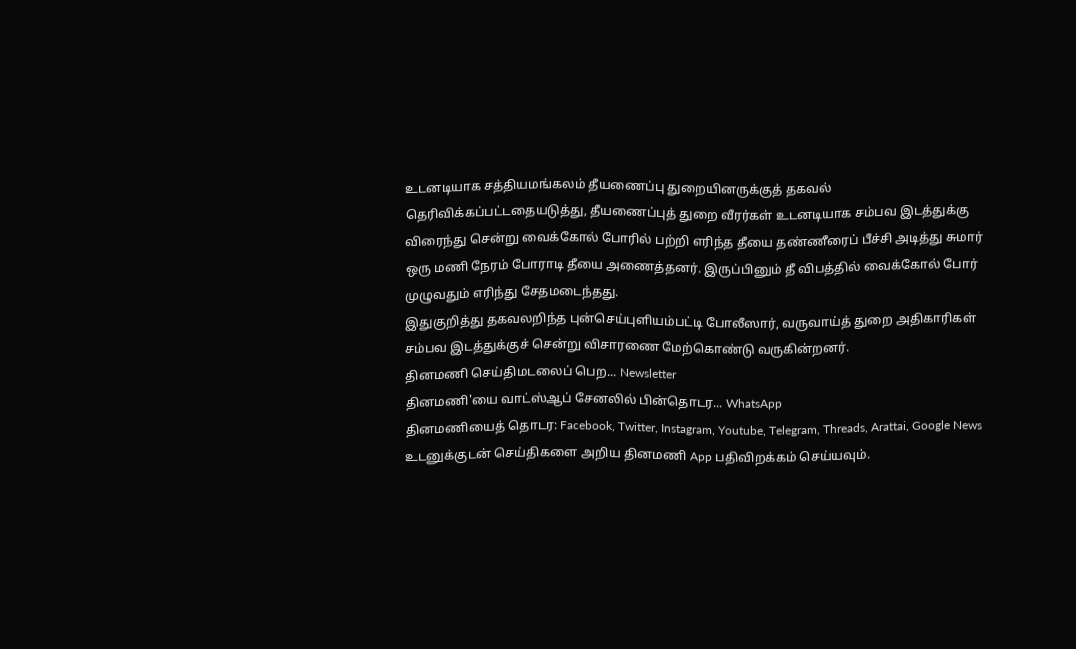உடனடியாக சத்தியமங்கலம் தீயணைப்பு துறையினருக்குத் தகவல் தெரிவிக்கப்பட்டதையடுத்து, தீயணைப்புத் துறை வீரர்கள் உடனடியாக சம்பவ இடத்துக்கு விரைந்து சென்று வைக்கோல் போரில் பற்றி எரிந்த தீயை தண்ணீரைப் பீச்சி அடித்து சுமார் ஒரு மணி நேரம் போராடி தீயை அணைத்தனர். இருப்பினும் தீ விபத்தில் வைக்கோல் போர் முழுவதும் எரிந்து சேதமடைந்தது.
இதுகுறித்து தகவலறிந்த புன்செய்புளியம்பட்டி போலீஸார், வருவாய்த் துறை அதிகாரிகள் சம்பவ இடத்துக்குச் சென்று விசாரணை மேற்கொண்டு வருகின்றனர்.
தினமணி செய்திமடலைப் பெற... Newsletter
தினமணி'யை வாட்ஸ்ஆப் சேனலில் பின்தொடர... WhatsApp
தினமணியைத் தொடர: Facebook, Twitter, Instagram, Youtube, Telegram, Threads, Arattai, Google News
உடனுக்குடன் செய்திகளை அறிய தினமணி App பதிவிறக்கம் செய்யவும்.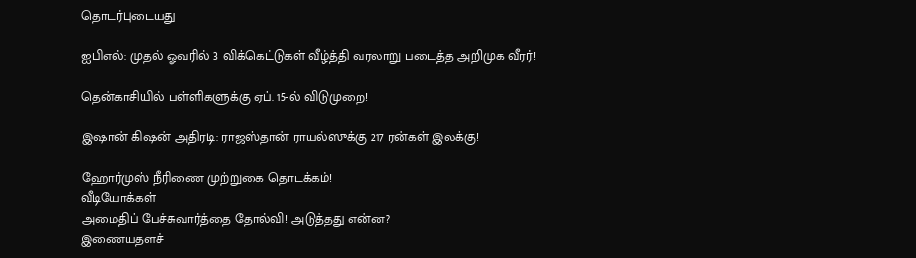தொடர்புடையது

ஐபிஎல்: முதல் ஓவரில் 3 விக்கெட்டுகள் வீழ்த்தி வரலாறு படைத்த அறிமுக வீரர்!

தென்காசியில் பள்ளிகளுக்கு ஏப். 15-ல் விடுமுறை!

இஷான் கிஷன் அதிரடி: ராஜஸ்தான் ராயல்ஸுக்கு 217 ரன்கள் இலக்கு!

ஹோர்முஸ் நீரிணை முற்றுகை தொடக்கம்!
வீடியோக்கள்
அமைதிப் பேச்சுவார்த்தை தோல்வி! அடுத்தது என்ன?
இணையதளச்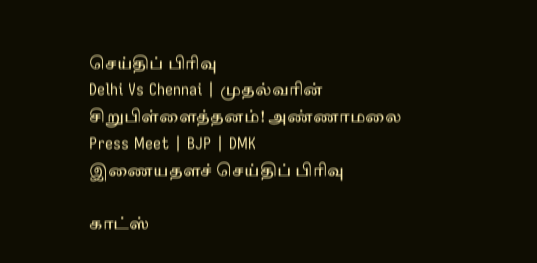செய்திப் பிரிவு
Delhi Vs Chennai | முதல்வரின் சிறுபிள்ளைத்தனம்! அண்ணாமலை Press Meet | BJP | DMK
இணையதளச் செய்திப் பிரிவு

காட்ஸ்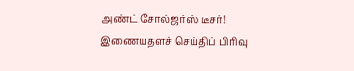அண்ட் சோல்ஜர்ஸ் டீசர்!
இணையதளச் செய்திப் பிரிவு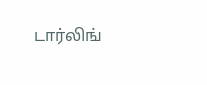டார்லிங்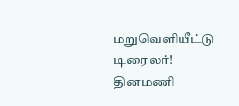மறுவெளியீட்டு டிரைலர்!
தினமணி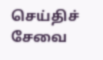செய்திச் சேவை